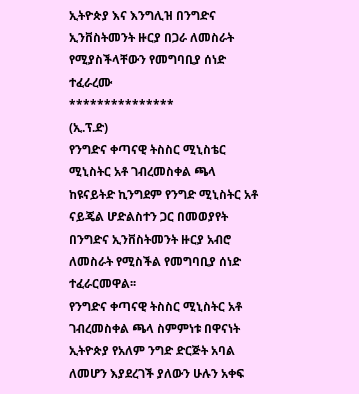ኢትዮጵያ እና እንግሊዝ በንግድና ኢንቨስትመንት ዙርያ በጋራ ለመስራት የሚያስችላቸውን የመግባቢያ ሰነድ ተፈራረሙ
***************
(ኢ.ፕ.ድ)
የንግድና ቀጣናዊ ትስስር ሚኒስቴር ሚኒስትር አቶ ገብረመስቀል ጫላ ከዩናይትድ ኪንግደም የንግድ ሚኒስትር አቶ ናይጄል ሆድልስተን ጋር በመወያየት በንግድና ኢንቨስትመንት ዙርያ አብሮ ለመስራት የሚስችል የመግባቢያ ሰነድ ተፈራርመዋል፡፡
የንግድና ቀጣናዊ ትስስር ሚኒስትር አቶ ገብረመስቀል ጫላ ስምምነቱ በዋናነት ኢትዮጵያ የአለም ንግድ ድርጅት አባል ለመሆን እያደረገች ያለውን ሁሉን አቀፍ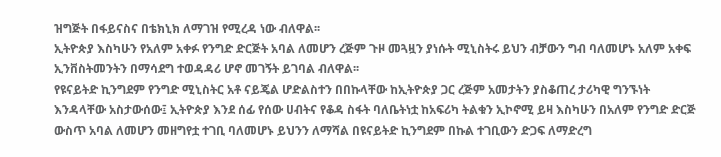ዝግጅት በፋይናስና በቴክኒክ ለማገዝ የሚረዳ ነው ብለዋል፡፡
ኢትዮጵያ እስካሁን የአለም አቀፉ የንግድ ድርጅት አባል ለመሆን ረጅም ጉዞ መጓዟን ያነሱት ሚኒስትሩ ይህን ብቻውን ግብ ባለመሆኑ አለም አቀፍ ኢንቨስትመንትን በማሳደግ ተወዳዳሪ ሆኖ መገኝት ይገባል ብለዋል፡፡
የዩናይትድ ኪንግደም የንግድ ሚኒስትር አቶ ናይጄል ሆድልስተን በበኩላቸው ከኢትዮጵያ ጋር ረጅም አመታትን ያስቆጠረ ታሪካዊ ግንኙነት እንዳላቸው አስታውሰው፤ ኢትዮጵያ እንደ ሰፊ የሰው ሀብትና የቆዳ ስፋት ባለቤትነቷ ከአፍሪካ ትልቁን ኢኮኖሚ ይዛ እስካሁን በአለም የንግድ ድርጅ ውስጥ አባል ለመሆን መዘግየቷ ተገቢ ባለመሆኑ ይህንን ለማሻል በዩናይትድ ኪንግደም በኩል ተገቢውን ድጋፍ ለማድረግ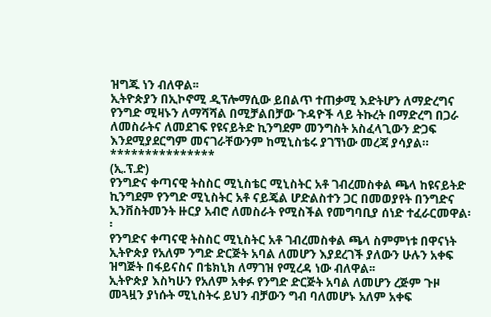ዝግጁ ነን ብለዋል፡፡
ኢትዮጵያን በኢኮኖሚ ዲፕሎማሲው ይበልጥ ተጠቃሚ እድትሆን ለማድረግና የንግድ ሚዛኑን ለማሻሻል በሚቻልበቻው ጉዳዮች ላይ ትኩረት በማድረግ በጋራ ለመስራትና ለመደገፍ የዩናይትድ ኪንግደም መንግስት አስፈላጊውን ድጋፍ እንደሚያደርግም መናገራቸውንም ከሚኒስቴሩ ያገኘነው መረጃ ያሳያል።
***************
(ኢ.ፕ.ድ)
የንግድና ቀጣናዊ ትስስር ሚኒስቴር ሚኒስትር አቶ ገብረመስቀል ጫላ ከዩናይትድ ኪንግደም የንግድ ሚኒስትር አቶ ናይጄል ሆድልስተን ጋር በመወያየት በንግድና ኢንቨስትመንት ዙርያ አብሮ ለመስራት የሚስችል የመግባቢያ ሰነድ ተፈራርመዋል፡፡
የንግድና ቀጣናዊ ትስስር ሚኒስትር አቶ ገብረመስቀል ጫላ ስምምነቱ በዋናነት ኢትዮጵያ የአለም ንግድ ድርጅት አባል ለመሆን እያደረገች ያለውን ሁሉን አቀፍ ዝግጅት በፋይናስና በቴክኒክ ለማገዝ የሚረዳ ነው ብለዋል፡፡
ኢትዮጵያ እስካሁን የአለም አቀፉ የንግድ ድርጅት አባል ለመሆን ረጅም ጉዞ መጓዟን ያነሱት ሚኒስትሩ ይህን ብቻውን ግብ ባለመሆኑ አለም አቀፍ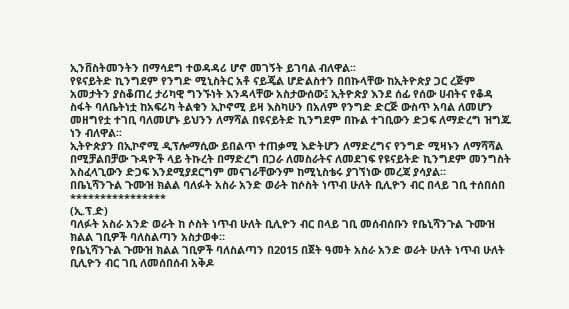ኢንቨስትመንትን በማሳደግ ተወዳዳሪ ሆኖ መገኝት ይገባል ብለዋል፡፡
የዩናይትድ ኪንግደም የንግድ ሚኒስትር አቶ ናይጄል ሆድልስተን በበኩላቸው ከኢትዮጵያ ጋር ረጅም አመታትን ያስቆጠረ ታሪካዊ ግንኙነት እንዳላቸው አስታውሰው፤ ኢትዮጵያ እንደ ሰፊ የሰው ሀብትና የቆዳ ስፋት ባለቤትነቷ ከአፍሪካ ትልቁን ኢኮኖሚ ይዛ እስካሁን በአለም የንግድ ድርጅ ውስጥ አባል ለመሆን መዘግየቷ ተገቢ ባለመሆኑ ይህንን ለማሻል በዩናይትድ ኪንግደም በኩል ተገቢውን ድጋፍ ለማድረግ ዝግጁ ነን ብለዋል፡፡
ኢትዮጵያን በኢኮኖሚ ዲፕሎማሲው ይበልጥ ተጠቃሚ እድትሆን ለማድረግና የንግድ ሚዛኑን ለማሻሻል በሚቻልበቻው ጉዳዮች ላይ ትኩረት በማድረግ በጋራ ለመስራትና ለመደገፍ የዩናይትድ ኪንግደም መንግስት አስፈላጊውን ድጋፍ እንደሚያደርግም መናገራቸውንም ከሚኒስቴሩ ያገኘነው መረጃ ያሳያል።
በቤኒሻንጉል ጉሙዝ ክልል ባለፉት አስራ አንድ ወራት ከሶስት ነጥብ ሁለት ቢሊዮን ብር በላይ ገቢ ተሰበሰበ
****************
(ኢ.ፕ.ድ)
ባለፉት አስራ አንድ ወራት ከ ሶስት ነጥብ ሁለት ቢሊዮን ብር በላይ ገቢ መሰብሰቡን የቤኒሻንጉል ጉሙዝ ክልል ገቢዎች ባለስልጣን አስታወቀ።
የቤኒሻንጉል ጉሙዝ ክልል ገቢዎች ባለስልጣን በ2015 በጀት ዓመት አስራ አንድ ወራት ሁለት ነጥብ ሁለት ቢሊዮን ብር ገቢ ለመሰበሰብ አቅዶ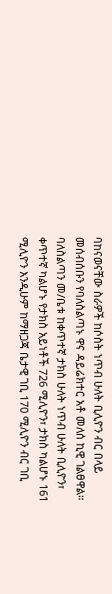ባከናወናቸው ስራዎች ከሶስት ነጥብ ሁለት ቢሊዮን ብር በላይ መሰብሰቡን የባለስልጣኑ ዋና ዳይሬክተር አቶ መለሰ ኪዊ ገልፀዋል።
ባለስልጣን መ/ቤቱ ከቀጥተኛ ታክስ ሁለት ነጥብ ሁለት ቢሊዮን፣ ቀጥተኛ ካልሆኑ የታክስ አይነቶች 726 ሚሊዮን፣ ታክስ ካልሆኑ 161 ሚሊዮን እንዲሁም ከማዘጋጃ ቤታዊ ገቢ 170 ሚሊዮን ብር ገቢ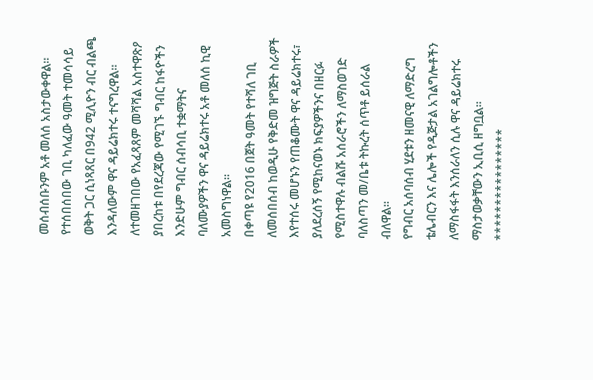መሰብሰቡንም አቶ መለሰ አስታውቀዋል።
የተሰበሰበው ገቢ ካለፈው ዓመት ተመሳሳይ ወቅት ጋር ሲነጻጸር በ942 ሚሊዮን ብር ብልጫ እንዳለውም ዋና ዳይሬክተሩ ተናግረዋል።
ለተመዘገበው የአፈጻጸም መሻሻል አስተዋጽዖ ያበረከቱ በየደረጃው የሚገኙ ግብር ከፋዮችን እንድሁም ግብር ሰብሳቢ ተቋማትና ባለሙያዎችን ዋና ዳይሬክተሩ አቶ መለሰ ኪዊ አመስግነዋል።
በቀጣዩ የ2016 በጀት ዓመት የተሻለ ገቢ ለመሰበሰብ ከወዲሁ የቅድመ ዝግጅት ስራዎች እየተሰሩ መሆኑን የጠቆሙት ዋና ዳይሬክተሩ፣ ያለደረሰኝ የሚከናወኑ ክፍያዎችንና በዘርፉ የሚስተዋሉ ብልሹ አሰራሮችን ለማስወገድ ባለስጣን መ/ቤቱ ትኩረት ሰጥቶ ይሰራል ብለዋል።
የግብር አሰባሰብ ሂደቱን ዘመናዊ ለማድረግ ቴሌብርን እና ሌሎች የዲጅታል አገልግሎቶችን ለማስፋፋት እንሰራለን ሲሉ ዋና ዳይሬክተሩ ማስታወቃቸውን ኢቢሲ ዘግቧል።
****************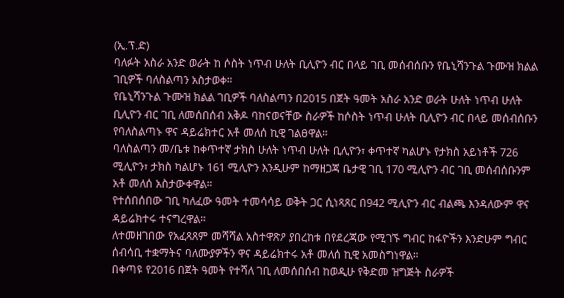(ኢ.ፕ.ድ)
ባለፉት አስራ አንድ ወራት ከ ሶስት ነጥብ ሁለት ቢሊዮን ብር በላይ ገቢ መሰብሰቡን የቤኒሻንጉል ጉሙዝ ክልል ገቢዎች ባለስልጣን አስታወቀ።
የቤኒሻንጉል ጉሙዝ ክልል ገቢዎች ባለስልጣን በ2015 በጀት ዓመት አስራ አንድ ወራት ሁለት ነጥብ ሁለት ቢሊዮን ብር ገቢ ለመሰበሰብ አቅዶ ባከናወናቸው ስራዎች ከሶስት ነጥብ ሁለት ቢሊዮን ብር በላይ መሰብሰቡን የባለስልጣኑ ዋና ዳይሬክተር አቶ መለሰ ኪዊ ገልፀዋል።
ባለስልጣን መ/ቤቱ ከቀጥተኛ ታክስ ሁለት ነጥብ ሁለት ቢሊዮን፣ ቀጥተኛ ካልሆኑ የታክስ አይነቶች 726 ሚሊዮን፣ ታክስ ካልሆኑ 161 ሚሊዮን እንዲሁም ከማዘጋጃ ቤታዊ ገቢ 170 ሚሊዮን ብር ገቢ መሰብሰቡንም አቶ መለሰ አስታውቀዋል።
የተሰበሰበው ገቢ ካለፈው ዓመት ተመሳሳይ ወቅት ጋር ሲነጻጸር በ942 ሚሊዮን ብር ብልጫ እንዳለውም ዋና ዳይሬክተሩ ተናግረዋል።
ለተመዘገበው የአፈጻጸም መሻሻል አስተዋጽዖ ያበረከቱ በየደረጃው የሚገኙ ግብር ከፋዮችን እንድሁም ግብር ሰብሳቢ ተቋማትና ባለሙያዎችን ዋና ዳይሬክተሩ አቶ መለሰ ኪዊ አመስግነዋል።
በቀጣዩ የ2016 በጀት ዓመት የተሻለ ገቢ ለመሰበሰብ ከወዲሁ የቅድመ ዝግጅት ስራዎች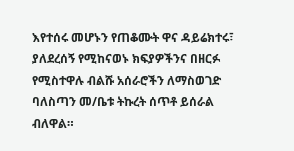እየተሰሩ መሆኑን የጠቆሙት ዋና ዳይሬክተሩ፣ ያለደረሰኝ የሚከናወኑ ክፍያዎችንና በዘርፉ የሚስተዋሉ ብልሹ አሰራሮችን ለማስወገድ ባለስጣን መ/ቤቱ ትኩረት ሰጥቶ ይሰራል ብለዋል።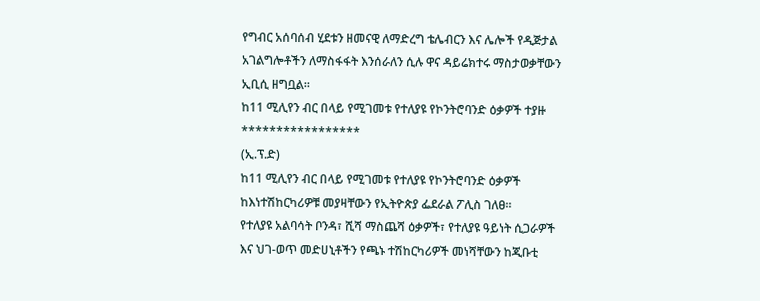የግብር አሰባሰብ ሂደቱን ዘመናዊ ለማድረግ ቴሌብርን እና ሌሎች የዲጅታል አገልግሎቶችን ለማስፋፋት እንሰራለን ሲሉ ዋና ዳይሬክተሩ ማስታወቃቸውን ኢቢሲ ዘግቧል።
ከ11 ሚሊየን ብር በላይ የሚገመቱ የተለያዩ የኮንትሮባንድ ዕቃዎች ተያዙ
*****************
(ኢ.ፕ.ድ)
ከ11 ሚሊየን ብር በላይ የሚገመቱ የተለያዩ የኮንትሮባንድ ዕቃዎች ከእነተሽከርካሪዎቹ መያዛቸውን የኢትዮጵያ ፌደራል ፖሊስ ገለፀ።
የተለያዩ አልባሳት ቦንዳ፣ ሺሻ ማስጨሻ ዕቃዎች፣ የተለያዩ ዓይነት ሲጋራዎች እና ህገ-ወጥ መድሀኒቶችን የጫኑ ተሽከርካሪዎች መነሻቸውን ከጂቡቲ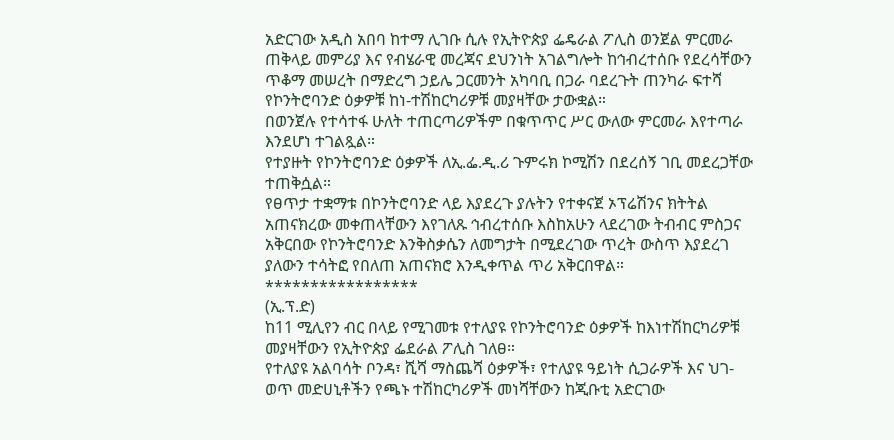አድርገው አዲስ አበባ ከተማ ሊገቡ ሲሉ የኢትዮጵያ ፌዴራል ፖሊስ ወንጀል ምርመራ ጠቅላይ መምሪያ እና የብሄራዊ መረጃና ደህንነት አገልግሎት ከኅብረተሰቡ የደረሳቸውን ጥቆማ መሠረት በማድረግ ኃይሌ ጋርመንት አካባቢ በጋራ ባደረጉት ጠንካራ ፍተሻ የኮንትሮባንድ ዕቃዎቹ ከነ-ተሽከርካሪዎቹ መያዛቸው ታውቋል።
በወንጀሉ የተሳተፋ ሁለት ተጠርጣሪዎችም በቁጥጥር ሥር ውለው ምርመራ እየተጣራ እንደሆነ ተገልጿል።
የተያዙት የኮንትሮባንድ ዕቃዎች ለኢ.ፌ.ዲ.ሪ ጉምሩክ ኮሚሽን በደረሰኝ ገቢ መደረጋቸው ተጠቅሷል።
የፀጥታ ተቋማቱ በኮንትሮባንድ ላይ እያደረጉ ያሉትን የተቀናጀ ኦፕሬሽንና ክትትል አጠናክረው መቀጠላቸውን እየገለጹ ኅብረተሰቡ እስከአሁን ላደረገው ትብብር ምስጋና አቅርበው የኮንትሮባንድ እንቅስቃሴን ለመግታት በሚደረገው ጥረት ውስጥ እያደረገ ያለውን ተሳትፎ የበለጠ አጠናክሮ እንዲቀጥል ጥሪ አቅርበዋል።
*****************
(ኢ.ፕ.ድ)
ከ11 ሚሊየን ብር በላይ የሚገመቱ የተለያዩ የኮንትሮባንድ ዕቃዎች ከእነተሽከርካሪዎቹ መያዛቸውን የኢትዮጵያ ፌደራል ፖሊስ ገለፀ።
የተለያዩ አልባሳት ቦንዳ፣ ሺሻ ማስጨሻ ዕቃዎች፣ የተለያዩ ዓይነት ሲጋራዎች እና ህገ-ወጥ መድሀኒቶችን የጫኑ ተሽከርካሪዎች መነሻቸውን ከጂቡቲ አድርገው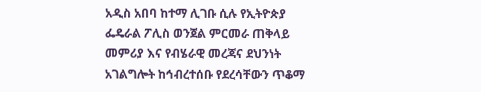አዲስ አበባ ከተማ ሊገቡ ሲሉ የኢትዮጵያ ፌዴራል ፖሊስ ወንጀል ምርመራ ጠቅላይ መምሪያ እና የብሄራዊ መረጃና ደህንነት አገልግሎት ከኅብረተሰቡ የደረሳቸውን ጥቆማ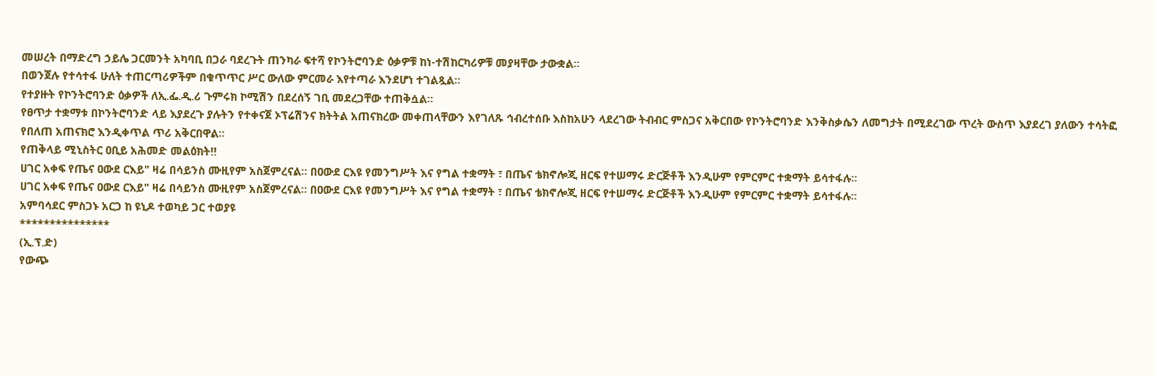መሠረት በማድረግ ኃይሌ ጋርመንት አካባቢ በጋራ ባደረጉት ጠንካራ ፍተሻ የኮንትሮባንድ ዕቃዎቹ ከነ-ተሽከርካሪዎቹ መያዛቸው ታውቋል።
በወንጀሉ የተሳተፋ ሁለት ተጠርጣሪዎችም በቁጥጥር ሥር ውለው ምርመራ እየተጣራ እንደሆነ ተገልጿል።
የተያዙት የኮንትሮባንድ ዕቃዎች ለኢ.ፌ.ዲ.ሪ ጉምሩክ ኮሚሽን በደረሰኝ ገቢ መደረጋቸው ተጠቅሷል።
የፀጥታ ተቋማቱ በኮንትሮባንድ ላይ እያደረጉ ያሉትን የተቀናጀ ኦፕሬሽንና ክትትል አጠናክረው መቀጠላቸውን እየገለጹ ኅብረተሰቡ እስከአሁን ላደረገው ትብብር ምስጋና አቅርበው የኮንትሮባንድ እንቅስቃሴን ለመግታት በሚደረገው ጥረት ውስጥ እያደረገ ያለውን ተሳትፎ የበለጠ አጠናክሮ እንዲቀጥል ጥሪ አቅርበዋል።
የጠቅላይ ሚኒስትር ዐቢይ አሕመድ መልዕክት‼
ሀገር አቀፍ የጤና ዐውደ ርእይ" ዛሬ በሳይንስ ሙዚየም አስጀምረናል። በዐውደ ርእዩ የመንግሥት እና የግል ተቋማት ፣ በጤና ቴክኖሎጂ ዘርፍ የተሠማሩ ድርጅቶች እንዲሁም የምርምር ተቋማት ይሳተፋሉ።
ሀገር አቀፍ የጤና ዐውደ ርእይ" ዛሬ በሳይንስ ሙዚየም አስጀምረናል። በዐውደ ርእዩ የመንግሥት እና የግል ተቋማት ፣ በጤና ቴክኖሎጂ ዘርፍ የተሠማሩ ድርጅቶች እንዲሁም የምርምር ተቋማት ይሳተፋሉ።
አምባሳደር ምስጋኑ አርጋ ከ ዩኒዶ ተወካይ ጋር ተወያዩ
***************
(ኢ.ፕ.ድ)
የውጭ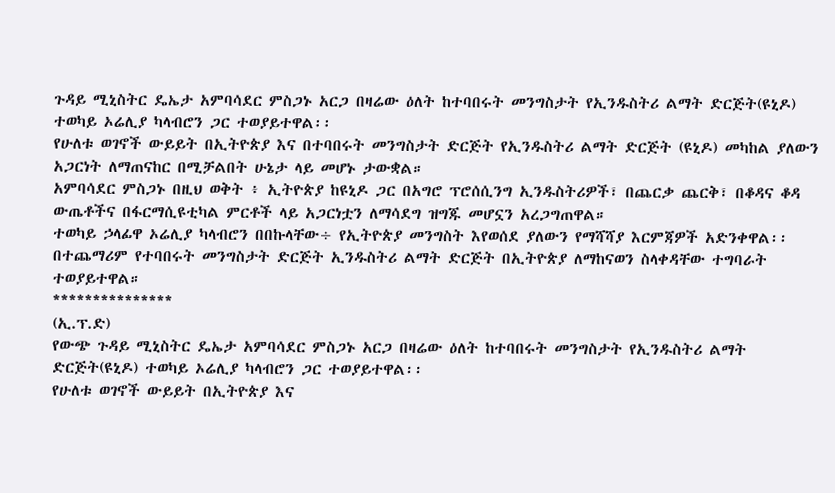ጉዳይ ሚኒስትር ዴኤታ አምባሳደር ምስጋኑ አርጋ በዛሬው ዕለት ከተባበሩት መንግስታት የኢንዱስትሪ ልማት ድርጅት(ዩኒዶ) ተወካይ ኦሬሊያ ካላብሮን ጋር ተወያይተዋል፡፡
የሁለቱ ወገኖች ውይይት በኢትዮጵያ እና በተባበሩት መንግስታት ድርጅት የኢንዱስትሪ ልማት ድርጅት (ዩኒዶ) መካከል ያለውን አጋርነት ለማጠናከር በሚቻልበት ሁኔታ ላይ መሆኑ ታውቋል።
አምባሳደር ምስጋኑ በዚህ ወቅት ፥ ኢትዮጵያ ከዩኒዶ ጋር በአግሮ ፕሮሰሲንግ ኢንዱስትሪዎች፣ በጨርቃ ጨርቅ፣ በቆዳና ቆዳ ውጤቶችና በፋርማሲዩቲካል ምርቶች ላይ አጋርነቷን ለማሳደግ ዝግጁ መሆኗን አረጋግጠዋል።
ተወካይ ኃላፊዋ ኦሬሊያ ካላብሮን በበኩላቸው÷ የኢትዮጵያ መንግስት እየወሰደ ያለውን የማሻሻያ እርምጃዎች አድንቀዋል፡፡
በተጨማሪም የተባበሩት መንግስታት ድርጅት ኢንዱስትሪ ልማት ድርጅት በኢትዮጵያ ለማከናወን ስላቀዳቸው ተግባራት ተወያይተዋል።
***************
(ኢ.ፕ.ድ)
የውጭ ጉዳይ ሚኒስትር ዴኤታ አምባሳደር ምስጋኑ አርጋ በዛሬው ዕለት ከተባበሩት መንግስታት የኢንዱስትሪ ልማት ድርጅት(ዩኒዶ) ተወካይ ኦሬሊያ ካላብሮን ጋር ተወያይተዋል፡፡
የሁለቱ ወገኖች ውይይት በኢትዮጵያ እና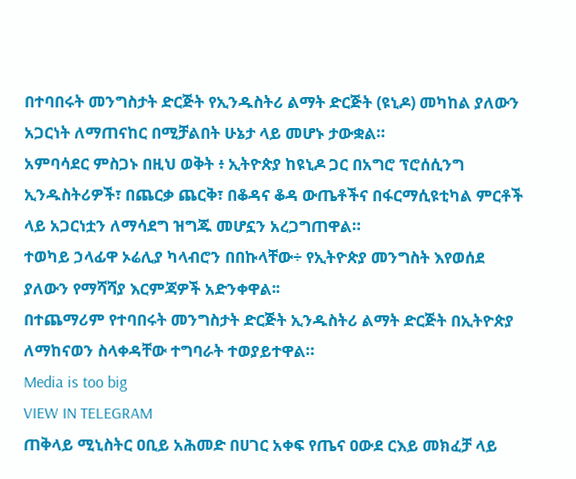በተባበሩት መንግስታት ድርጅት የኢንዱስትሪ ልማት ድርጅት (ዩኒዶ) መካከል ያለውን አጋርነት ለማጠናከር በሚቻልበት ሁኔታ ላይ መሆኑ ታውቋል።
አምባሳደር ምስጋኑ በዚህ ወቅት ፥ ኢትዮጵያ ከዩኒዶ ጋር በአግሮ ፕሮሰሲንግ ኢንዱስትሪዎች፣ በጨርቃ ጨርቅ፣ በቆዳና ቆዳ ውጤቶችና በፋርማሲዩቲካል ምርቶች ላይ አጋርነቷን ለማሳደግ ዝግጁ መሆኗን አረጋግጠዋል።
ተወካይ ኃላፊዋ ኦሬሊያ ካላብሮን በበኩላቸው÷ የኢትዮጵያ መንግስት እየወሰደ ያለውን የማሻሻያ እርምጃዎች አድንቀዋል፡፡
በተጨማሪም የተባበሩት መንግስታት ድርጅት ኢንዱስትሪ ልማት ድርጅት በኢትዮጵያ ለማከናወን ስላቀዳቸው ተግባራት ተወያይተዋል።
Media is too big
VIEW IN TELEGRAM
ጠቅላይ ሚኒስትር ዐቢይ አሕመድ በሀገር አቀፍ የጤና ዐውደ ርእይ መክፈቻ ላይ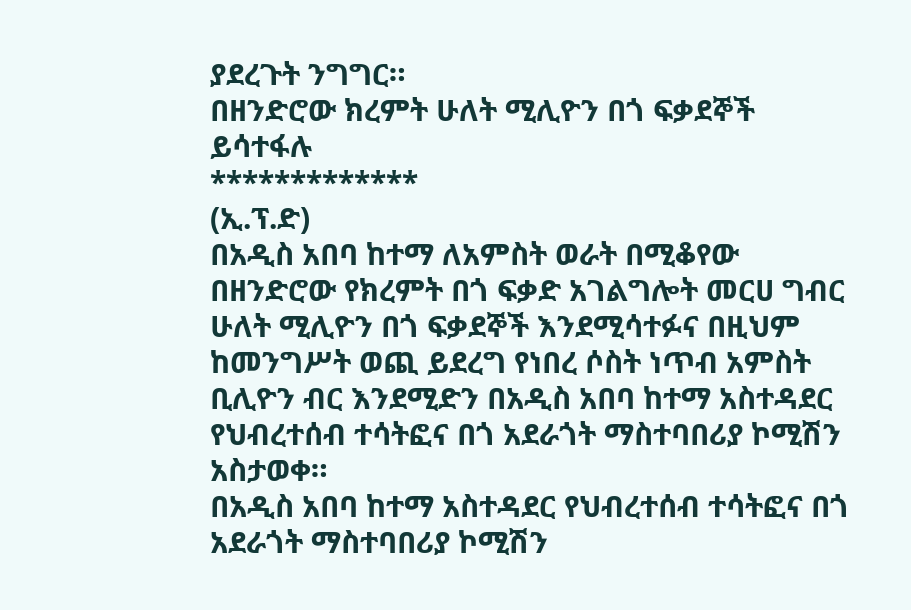ያደረጉት ንግግር።
በዘንድሮው ክረምት ሁለት ሚሊዮን በጎ ፍቃደኞች ይሳተፋሉ
*************
(ኢ.ፕ.ድ)
በአዲስ አበባ ከተማ ለአምስት ወራት በሚቆየው በዘንድሮው የክረምት በጎ ፍቃድ አገልግሎት መርሀ ግብር ሁለት ሚሊዮን በጎ ፍቃደኞች እንደሚሳተፉና በዚህም ከመንግሥት ወጪ ይደረግ የነበረ ሶስት ነጥብ አምስት ቢሊዮን ብር እንደሚድን በአዲስ አበባ ከተማ አስተዳደር የህብረተሰብ ተሳትፎና በጎ አደራጎት ማስተባበሪያ ኮሚሽን አስታወቀ።
በአዲስ አበባ ከተማ አስተዳደር የህብረተሰብ ተሳትፎና በጎ አደራጎት ማስተባበሪያ ኮሚሽን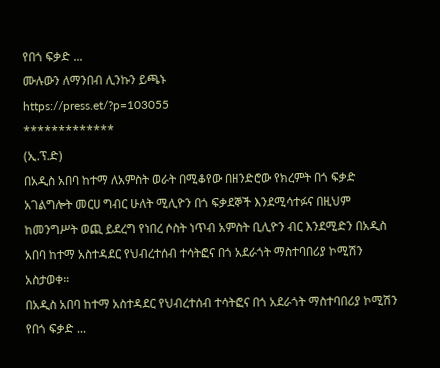የበጎ ፍቃድ ...
ሙሉውን ለማንበብ ሊንኩን ይጫኑ
https://press.et/?p=103055
*************
(ኢ.ፕ.ድ)
በአዲስ አበባ ከተማ ለአምስት ወራት በሚቆየው በዘንድሮው የክረምት በጎ ፍቃድ አገልግሎት መርሀ ግብር ሁለት ሚሊዮን በጎ ፍቃደኞች እንደሚሳተፉና በዚህም ከመንግሥት ወጪ ይደረግ የነበረ ሶስት ነጥብ አምስት ቢሊዮን ብር እንደሚድን በአዲስ አበባ ከተማ አስተዳደር የህብረተሰብ ተሳትፎና በጎ አደራጎት ማስተባበሪያ ኮሚሽን አስታወቀ።
በአዲስ አበባ ከተማ አስተዳደር የህብረተሰብ ተሳትፎና በጎ አደራጎት ማስተባበሪያ ኮሚሽን የበጎ ፍቃድ ...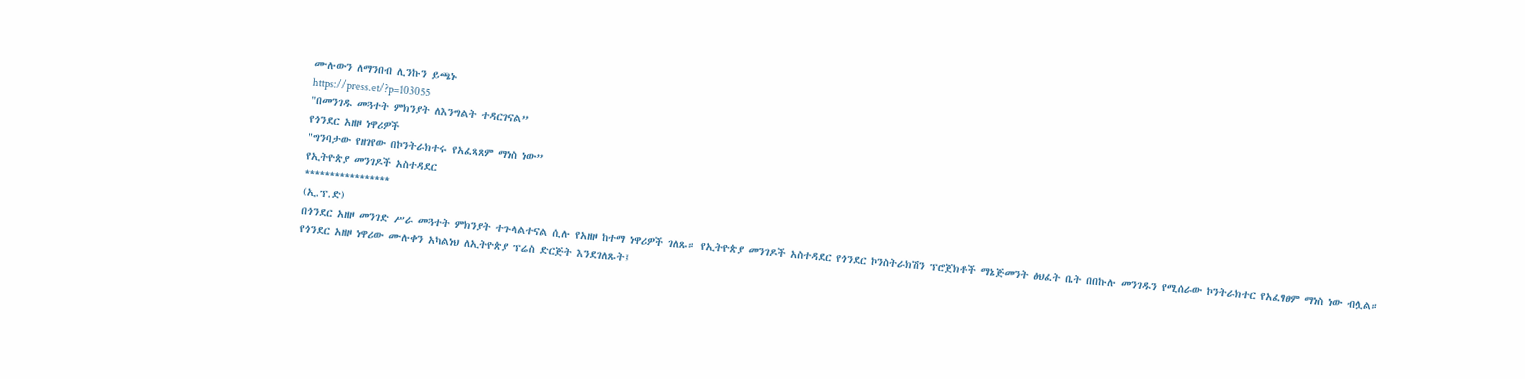ሙሉውን ለማንበብ ሊንኩን ይጫኑ
https://press.et/?p=103055
"በመንገዱ መጓተት ምክንያት ለእንግልት ተዳርገናል”
የጎንደር አዘዞ ነዋሪዎች
"ግንባታው የዘገየው በኮንትራክተሩ የአፈጻጸም ማነስ ነው”
የኢትዮጵያ መንገዶች አስተዳደር
*****************
(ኢ.ፕ.ድ)
በጎንደር አዘዞ መንገድ ሥራ መጓተት ምክንያት ተጉላልተናል ሲሉ የአዘዞ ከተማ ነዋሪዎች ገለጹ። የኢትዮጵያ መንገዶች አስተዳደር የጎንደር ኮንስትራክሽን ፕሮጀክቶች ማኔጅመንት ፅህፈት ቤት በበኩሉ መንገዱን የሚሰራው ኮንትራክተር የአፈፃፀም ማነስ ነው ብሏል።
የጎንደር አዘዞ ነዋሪው ሙሉቀን አካልነህ ለኢትዮጵያ ፕሬስ ድርጅት እንደገለጹት፤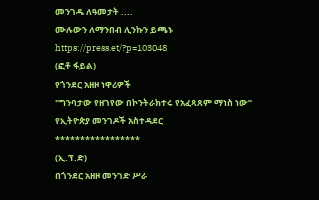መንገዱ ለዓመታት ....
ሙሉውን ለማንበብ ሊንኩን ይጫኑ
https://press.et/?p=103048
(ፎቶ ፋይል)
የጎንደር አዘዞ ነዋሪዎች
"ግንባታው የዘገየው በኮንትራክተሩ የአፈጻጸም ማነስ ነው”
የኢትዮጵያ መንገዶች አስተዳደር
*****************
(ኢ.ፕ.ድ)
በጎንደር አዘዞ መንገድ ሥራ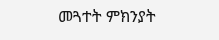መጓተት ምክንያት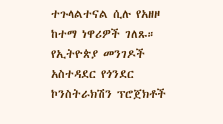ተጉላልተናል ሲሉ የአዘዞ ከተማ ነዋሪዎች ገለጹ። የኢትዮጵያ መንገዶች አስተዳደር የጎንደር ኮንስትራክሽን ፕሮጀክቶች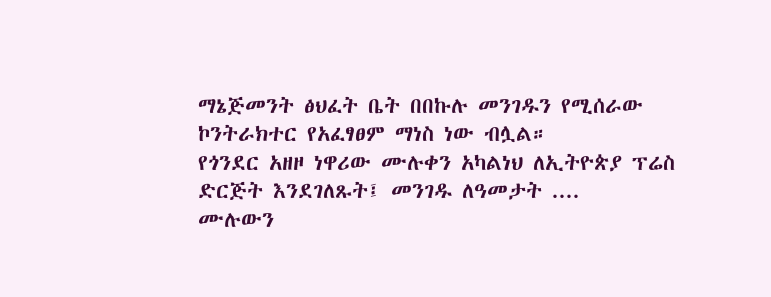ማኔጅመንት ፅህፈት ቤት በበኩሉ መንገዱን የሚሰራው ኮንትራክተር የአፈፃፀም ማነስ ነው ብሏል።
የጎንደር አዘዞ ነዋሪው ሙሉቀን አካልነህ ለኢትዮጵያ ፕሬስ ድርጅት እንደገለጹት፤ መንገዱ ለዓመታት ....
ሙሉውን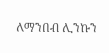ለማንበብ ሊንኩን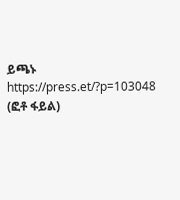ይጫኑ
https://press.et/?p=103048
(ፎቶ ፋይል)